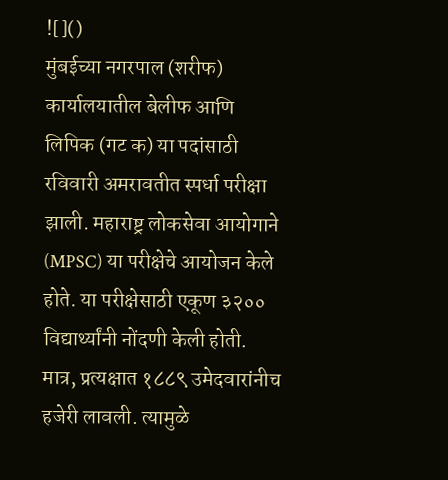![]()
मुंबईच्या नगरपाल (शरीफ) कार्यालयातील बेलीफ आणि लिपिक (गट क) या पदांसाठी रविवारी अमरावतीत स्पर्धा परीक्षा झाली. महाराष्ट्र लोकसेवा आयोगाने (MPSC) या परीक्षेचे आयोजन केले होते. या परीक्षेसाठी एकूण ३२०० विद्यार्थ्यांनी नोंदणी केली होती. मात्र, प्रत्यक्षात १८८९ उमेदवारांनीच हजेरी लावली. त्यामुळे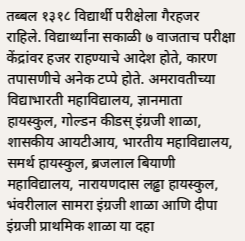तब्बल १३१८ विद्यार्थी परीक्षेला गैरहजर राहिले. विद्यार्थ्यांना सकाळी ७ वाजताच परीक्षा केंद्रांवर हजर राहण्याचे आदेश होते, कारण तपासणीचे अनेक टप्पे होते. अमरावतीच्या विद्याभारती महाविद्यालय, ज्ञानमाता हायस्कुल, गोल्डन कीडस् इंग्रजी शाळा, शासकीय आयटीआय, भारतीय महाविद्यालय, समर्थ हायस्कुल, ब्रजलाल बियाणी महाविद्यालय, नारायणदास लढ्ढा हायस्कुल, भंवरीलाल सामरा इंग्रजी शाळा आणि दीपा इंग्रजी प्राथमिक शाळा या दहा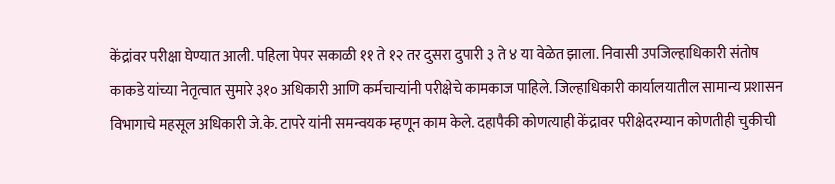केंद्रांवर परीक्षा घेण्यात आली. पहिला पेपर सकाळी ११ ते १२ तर दुसरा दुपारी ३ ते ४ या वेळेत झाला. निवासी उपजिल्हाधिकारी संतोष काकडे यांच्या नेतृत्वात सुमारे ३१० अधिकारी आणि कर्मचाऱ्यांनी परीक्षेचे कामकाज पाहिले. जिल्हाधिकारी कार्यालयातील सामान्य प्रशासन विभागाचे महसूल अधिकारी जे.के. टापरे यांनी समन्वयक म्हणून काम केले. दहापैकी कोणत्याही केंद्रावर परीक्षेदरम्यान कोणतीही चुकीची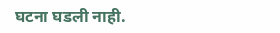घटना घडली नाही.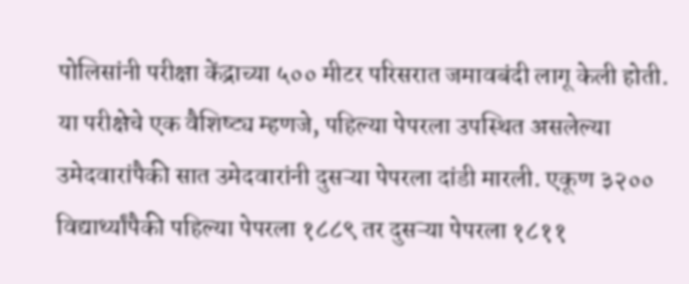पोलिसांनी परीक्षा केंद्राच्या ५०० मीटर परिसरात जमावबंदी लागू केली होती. या परीक्षेचे एक वैशिष्ट्य म्हणजे, पहिल्या पेपरला उपस्थित असलेल्या उमेदवारांपैकी सात उमेदवारांनी दुसऱ्या पेपरला दांडी मारली. एकूण ३२०० विद्यार्थ्यांपैकी पहिल्या पेपरला १८८९ तर दुसऱ्या पेपरला १८११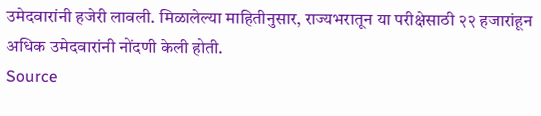उमेदवारांनी हजेरी लावली. मिळालेल्या माहितीनुसार, राज्यभरातून या परीक्षेसाठी २२ हजारांहून अधिक उमेदवारांनी नोंदणी केली होती.
Source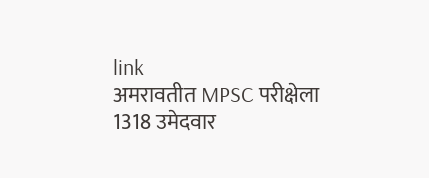link
अमरावतीत MPSC परीक्षेला 1318 उमेदवार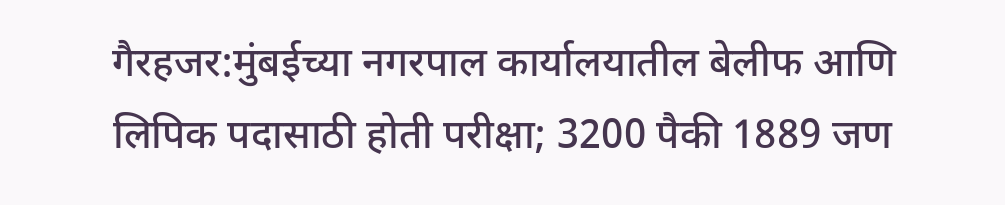गैरहजर:मुंबईच्या नगरपाल कार्यालयातील बेलीफ आणि लिपिक पदासाठी होती परीक्षा; 3200 पैकी 1889 जण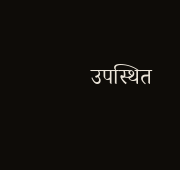उपस्थित